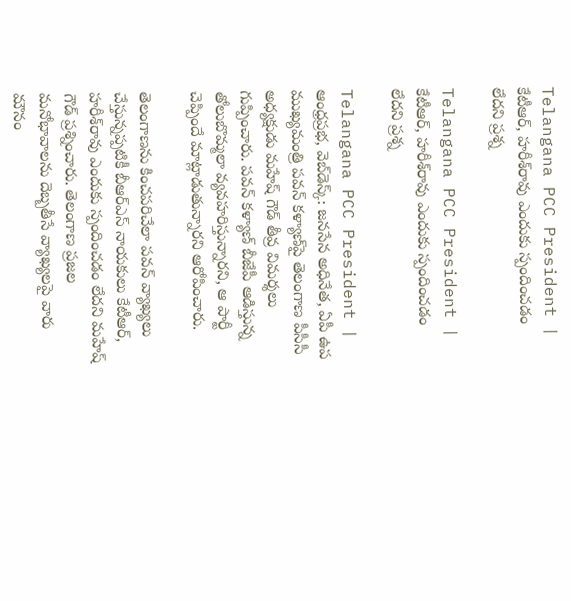Telangana PCC President | కేటీఆర్‌, హరీశ్‌రావు ఎందుకు స్పందించడం లేదని ప్రశ్న

Telangana PCC President | కేటీఆర్‌, హరీశ్‌రావు ఎందుకు స్పందించడం లేదని ప్రశ్న

Telangana PCC President | ఆంధ్రప్రభ, వెబ్‌డెస్క్: జనసేన అధినేత, ఏపీ ఉప ముఖ్యమంత్రి పవన్‌ కళ్యాణ్‌పై తెలంగాణ పీసీసీ అధ్యక్షుడు మహేష్‌ గౌడ్‌ తీవ్ర విమర్శలు గుప్పించారు. పవన్‌ కళ్యాణ్‌ బీజేపీ ఆడిస్తున్న తోలుబొమ్మలా వ్యవహరిస్తున్నారని, ఆ పార్టీ చెప్పిందే మాట్లాడుతున్నారని ఆరోపించారు.

తెలంగాణను కించపరిచేలా పవన్‌ వ్యాఖ్యలు చేస్తున్నప్పటికీ బీఆర్‌ఎస్‌ నాయకులు కేటీఆర్‌, హరీశ్‌రావు ఎందుకు స్పందించడం లేదని మహేష్‌ గౌడ్‌ ప్రశ్నించారు. తెలంగాణ ప్రజల మనోభావాలను దెబ్బతీసే వ్యాఖ్యలపై వారు మౌనం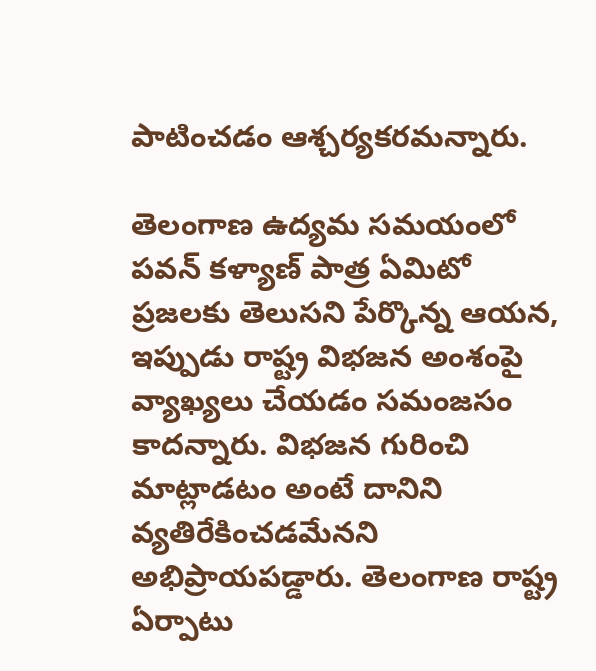పాటించడం ఆశ్చర్యకరమన్నారు.

తెలంగాణ ఉద్యమ సమయంలో పవన్‌ కళ్యాణ్‌ పాత్ర ఏమిటో ప్రజలకు తెలుసని పేర్కొన్న ఆయన, ఇప్పుడు రాష్ట్ర విభజన అంశంపై వ్యాఖ్యలు చేయడం సమంజసం కాదన్నారు. విభజన గురించి మాట్లాడటం అంటే దానిని వ్యతిరేకించడమేనని అభిప్రాయపడ్డారు. తెలంగాణ రాష్ట్ర ఏర్పాటు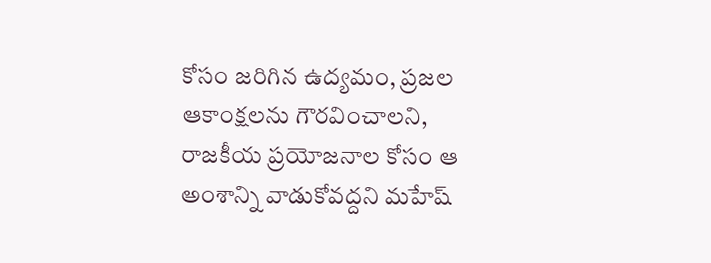కోసం జరిగిన ఉద్యమం, ప్రజల ఆకాంక్షలను గౌరవించాలని, రాజకీయ ప్రయోజనాల కోసం ఆ అంశాన్ని వాడుకోవద్దని మహేష్‌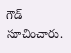గౌడ్‌ సూచించారు.